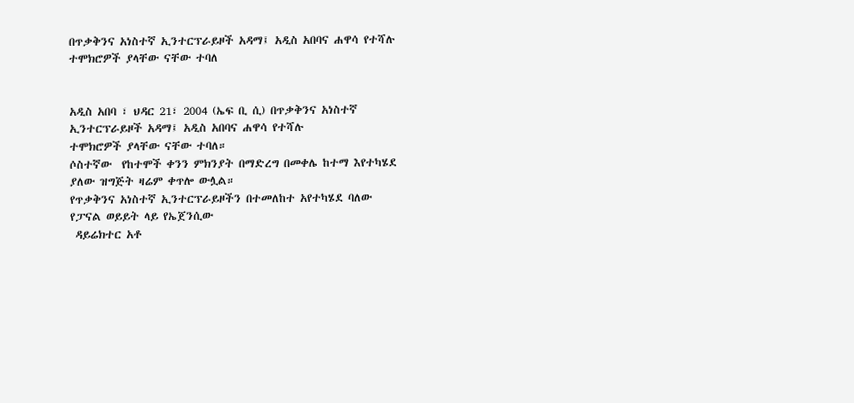በጥቃቅንና አነስተኛ ኢንተርፕራይዞች አዳማ፤ አዲስ አበባና ሐዋሳ የተሻሉ ተሞክሮዎች ያላቸው ናቸው ተባለ


አዲስ አበባ ፣ ህዳር 21፣ 2004 (ኤፍ ቢ ሲ) በጥቃቅንና አነስተኛ ኢንተርፕራይዞች አዳማ፤ አዲስ አበባና ሐዋሳ የተሻሉ
ተሞክሮዎች ያላቸው ናቸው ተባለ።
ሶስተኛው  የከተሞች ቀንን ምክንያት በማድረግ በመቀሌ ከተማ እየተካሄደ ያለው ዝግጅት ዛሬም ቀጥሎ ውሏል።
የጥቃቅንና አነስተኛ ኢንተርፕራይዞችን በተመለከተ አየተካሄደ ባለው  የፓናል ወይይት ላይ የኤጀንሲው
 ዳይሬክተር አቶ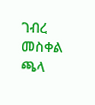ገብረ መስቀል ጫላ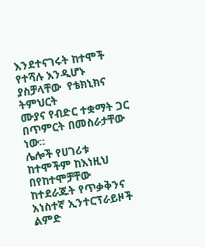እንደተናገሩት ከተሞች የተሻሉ እንዲሆኑ ያስቻላቸው  የቴክኒክና ትምህርት
ሙያና የብድር ተቋማት ጋር በጥምርት በመስራታቸው ነው።
ሌሎች የሀገሪቱ ከተሞችም ከእነዚህ በየከተሞቻቸው ከተደራጁት የጥቃቅንና አነስተኛ ኢንተርፕራይዞች ልምድ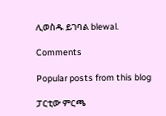ሊወስዱ ይገባል blewal.

Comments

Popular posts from this blog

ፓርቲው ምርጫ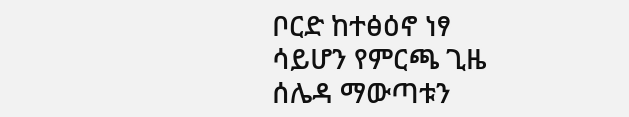ቦርድ ከተፅዕኖ ነፃ ሳይሆን የምርጫ ጊዜ ሰሌዳ ማውጣቱን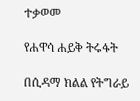ተቃወመ

የሐዋሳ ሐይቅ ትሩፋት

በሲዳማ ክልል የትግራይ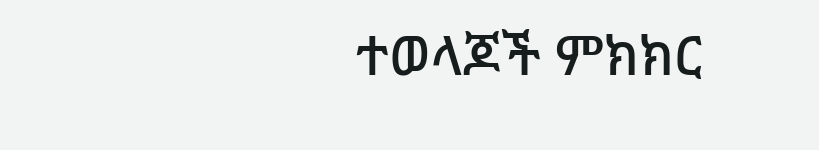ተወላጆች ምክክር